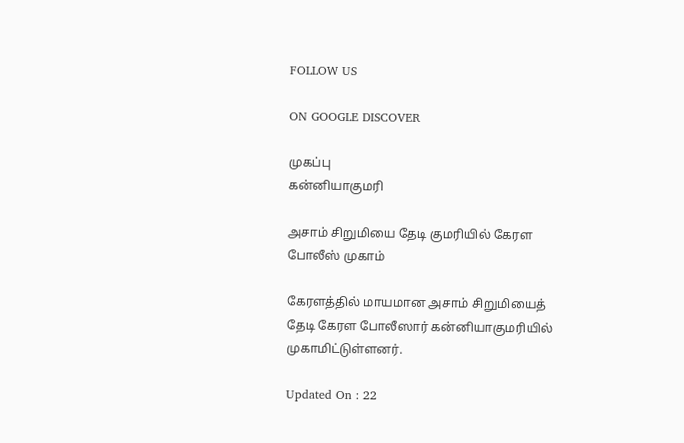FOLLOW US

ON GOOGLE DISCOVER

முகப்பு
கன்னியாகுமரி

அசாம் சிறுமியை தேடி குமரியில் கேரள போலீஸ் முகாம்

கேரளத்தில் மாயமான அசாம் சிறுமியைத் தேடி கேரள போலீஸார் கன்னியாகுமரியில் முகாமிட்டுள்ளனர்.

Updated On : 22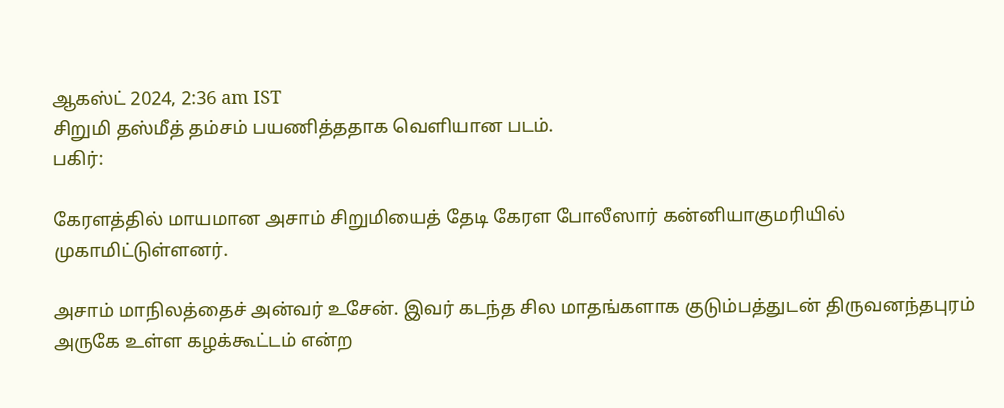ஆகஸ்ட் 2024, 2:36 am IST
சிறுமி தஸ்மீத் தம்சம் பயணித்ததாக வெளியான படம்.
பகிர்:

கேரளத்தில் மாயமான அசாம் சிறுமியைத் தேடி கேரள போலீஸார் கன்னியாகுமரியில் முகாமிட்டுள்ளனர்.

அசாம் மாநிலத்தைச் அன்வர் உசேன். இவர் கடந்த சில மாதங்களாக குடும்பத்துடன் திருவனந்தபுரம் அருகே உள்ள கழக்கூட்டம் என்ற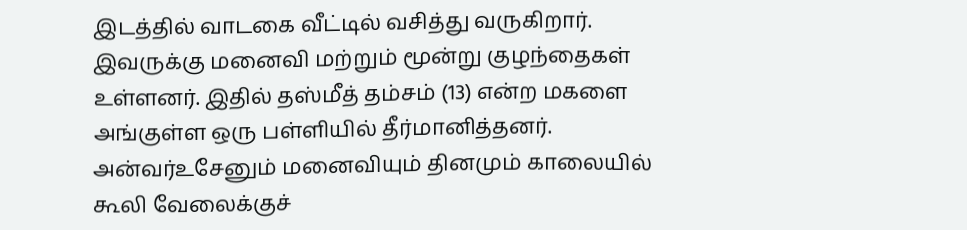இடத்தில் வாடகை வீட்டில் வசித்து வருகிறார். இவருக்கு மனைவி மற்றும் மூன்று குழந்தைகள் உள்ளனர். இதில் தஸ்மீத் தம்சம் (13) என்ற மகளை அங்குள்ள ஒரு பள்ளியில் தீர்மானித்தனர். அன்வர்உசேனும் மனைவியும் தினமும் காலையில் கூலி வேலைக்குச்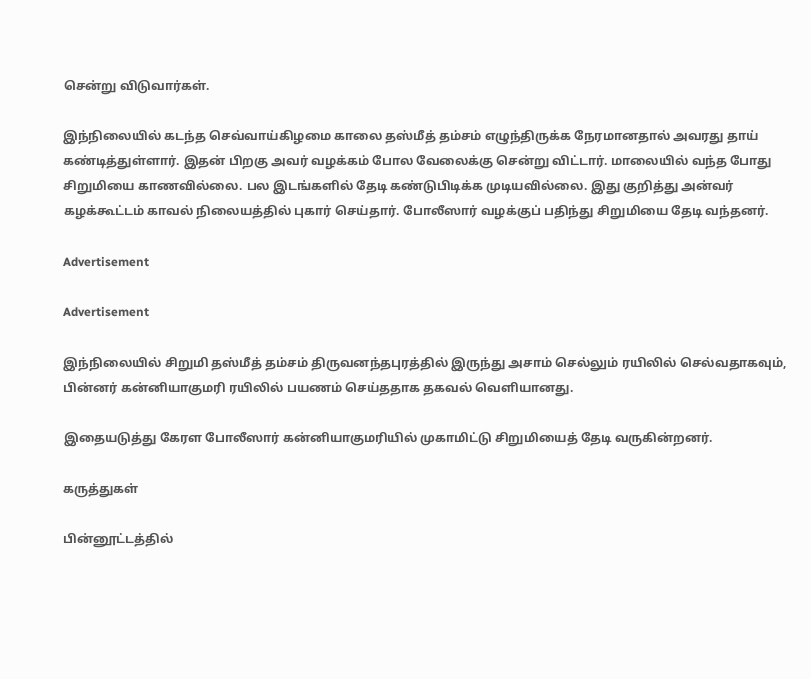சென்று விடுவார்கள்.

இந்நிலையில் கடந்த செவ்வாய்கிழமை காலை தஸ்மீத் தம்சம் எழுந்திருக்க நேரமானதால் அவரது தாய் கண்டித்துள்ளார். இதன் பிறகு அவர் வழக்கம் போல வேலைக்கு சென்று விட்டார். மாலையில் வந்த போது சிறுமியை காணவில்லை. பல இடங்களில் தேடி கண்டுபிடிக்க முடியவில்லை. இது குறித்து அன்வர் கழக்கூட்டம் காவல் நிலையத்தில் புகார் செய்தார். போலீஸார் வழக்குப் பதிந்து சிறுமியை தேடி வந்தனர்.

Advertisement

Advertisement

இந்நிலையில் சிறுமி தஸ்மீத் தம்சம் திருவனந்தபுரத்தில் இருந்து அசாம் செல்லும் ரயிலில் செல்வதாகவும், பின்னர் கன்னியாகுமரி ரயிலில் பயணம் செய்ததாக தகவல் வெளியானது.

இதையடுத்து கேரள போலீஸார் கன்னியாகுமரியில் முகாமிட்டு சிறுமியைத் தேடி வருகின்றனர்.

கருத்துகள்

பின்னூட்டத்தில்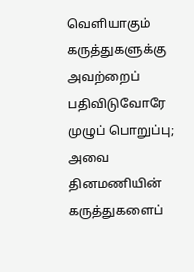வெளியாகும் கருத்துகளுக்கு அவற்றைப் பதிவிடுவோரே முழுப் பொறுப்பு; அவை தினமணியின் கருத்துகளைப்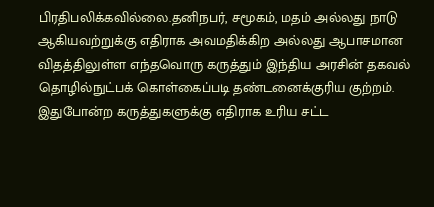பிரதிபலிக்கவில்லை.தனிநபர், சமூகம், மதம் அல்லது நாடு ஆகியவற்றுக்கு எதிராக அவமதிக்கிற அல்லது ஆபாசமான விதத்திலுள்ள எந்தவொரு கருத்தும் இந்திய அரசின் தகவல் தொழில்நுட்பக் கொள்கைப்படி தண்டனைக்குரிய குற்றம். இதுபோன்ற கருத்துகளுக்கு எதிராக உரிய சட்ட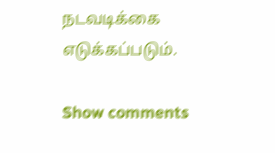நடவடிக்கை எடுக்கப்படும்.

Show comments